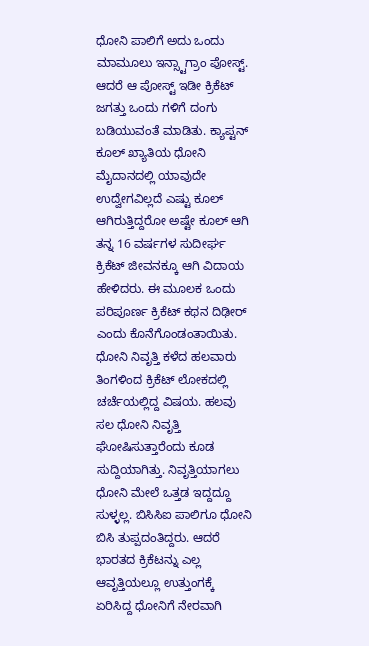ಧೋನಿ ಪಾಲಿಗೆ ಅದು ಒಂದು ಮಾಮೂಲು ಇನ್ಸ್ಟಾಗ್ರಾಂ ಪೋಸ್ಟ್. ಆದರೆ ಆ ಪೋಸ್ಟ್ ಇಡೀ ಕ್ರಿಕೆಟ್ ಜಗತ್ತು ಒಂದು ಗಳಿಗೆ ದಂಗು ಬಡಿಯುವಂತೆ ಮಾಡಿತು. ಕ್ಯಾಪ್ಟನ್ ಕೂಲ್ ಖ್ಯಾತಿಯ ಧೋನಿ ಮೈದಾನದಲ್ಲಿ ಯಾವುದೇ ಉದ್ವೇಗವಿಲ್ಲದೆ ಎಷ್ಟು ಕೂಲ್ ಆಗಿರುತ್ತಿದ್ದರೋ ಅಷ್ಟೇ ಕೂಲ್ ಆಗಿ ತನ್ನ 16 ವರ್ಷಗಳ ಸುದೀರ್ಘ ಕ್ರಿಕೆಟ್ ಜೀವನಕ್ಕೂ ಆಗಿ ವಿದಾಯ ಹೇಳಿದರು. ಈ ಮೂಲಕ ಒಂದು ಪರಿಪೂರ್ಣ ಕ್ರಿಕೆಟ್ ಕಥನ ದಿಢೀರ್ ಎಂದು ಕೊನೆಗೊಂಡಂತಾಯಿತು.
ಧೋನಿ ನಿವೃತ್ತಿ ಕಳೆದ ಹಲವಾರು ತಿಂಗಳಿಂದ ಕ್ರಿಕೆಟ್ ಲೋಕದಲ್ಲಿ ಚರ್ಚೆಯಲ್ಲಿದ್ದ ವಿಷಯ. ಹಲವು ಸಲ ಧೋನಿ ನಿವೃತ್ತಿ ಘೋಷಿಸುತ್ತಾರೆಂದು ಕೂಡ ಸುದ್ದಿಯಾಗಿತ್ತು. ನಿವೃತ್ತಿಯಾಗಲು ಧೋನಿ ಮೇಲೆ ಒತ್ತಡ ಇದ್ದದ್ದೂ ಸುಳ್ಳಲ್ಲ. ಬಿಸಿಸಿಐ ಪಾಲಿಗೂ ಧೋನಿ ಬಿಸಿ ತುಪ್ಪದಂತಿದ್ದರು. ಆದರೆ ಭಾರತದ ಕ್ರಿಕೆಟನ್ನು ಎಲ್ಲ ಆವೃತ್ತಿಯಲ್ಲೂ ಉತ್ತುಂಗಕ್ಕೆ ಏರಿಸಿದ್ದ ಧೋನಿಗೆ ನೇರವಾಗಿ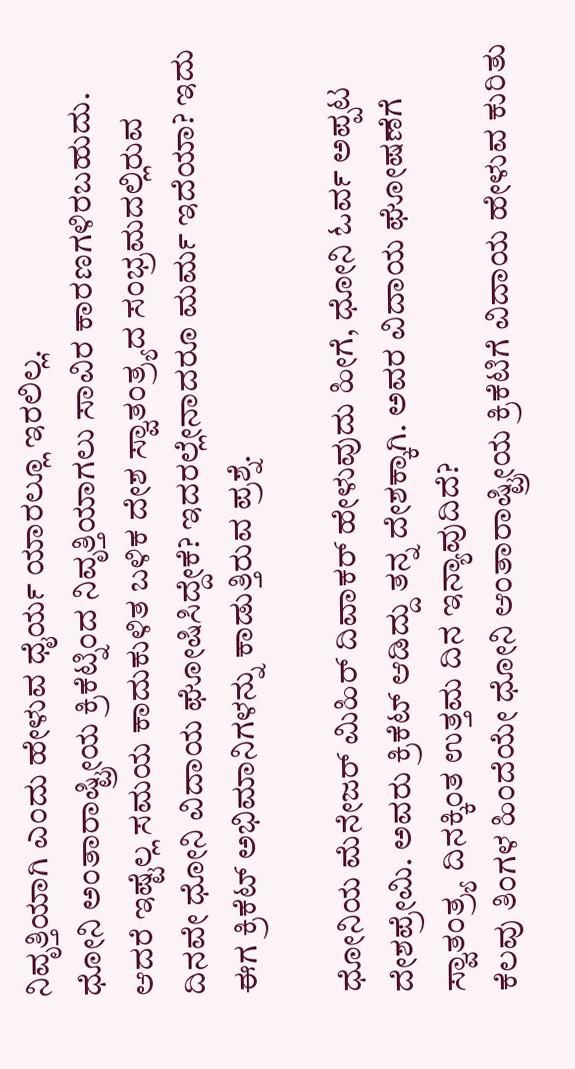ನಿವೃತ್ತಿಯಾಗಿ ಎಂದು ಹೇಳುವ ಧೈರ್ಯ ಯಾರಲ್ಲೂ ಇರಲಿಲ್ಲ.
ಧೋನಿ ಅಂತಾರಾಷ್ಟ್ರೀಯ ಕ್ರಿಕೆಟ್ನಿಂದ ನಿವೃತ್ತಿಯಾಗಲು ಸಾವಿರ ಕಾರಣಗಳಿರಬಹುದು. ಆದರೆ ಇಷ್ಟೆಲ್ಲ ಸಮಯ ಕಾದುಕುಳಿತ ಬಳಿಕ ದೇಶ ಸ್ವಾತಂತ್ರ್ಯದ ಸಂಭ್ರಮದಲ್ಲಿರುವ ದಿನವೇ ಧೋನಿ ವಿದಾಯ ಘೋಷಿಸಿದ್ದೇಕೆ? ಇದರಲ್ಲೇನಾದರೂ ಮರ್ಮ ಇದೆಯಾ? ಇದು ಈಗ ಕ್ರಿಕೆಟ್ ಅಭಿಮಾನಿಗಳನ್ನು ಕಾಡುತ್ತಿರುವ ಪ್ರಶ್ನೆ.

ಧೋನಿಯ ಮೆನೇಜರ್ ಮಿಹಿರ್ ದಿವಾಕರ್ ಹೇಳುವುದು ಹೀಗೆ, ಧೋನಿ ಓರ್ವ ಅಪ್ಪಟ ದೇಶಪ್ರೇಮಿ. ಅವರು ಕ್ರಿಕೆಟ್ ಆಡಿದ್ದು ತನ್ನ ದೇಶಕ್ಕಾಗಿ. ಅವರ ವಿದಾಯ ಘೋಷಣೆಗೆ ಸ್ವಾತಂತ್ರ್ಯ ದಿನಕ್ಕಿಂತ ಉತ್ತಮ ದಿನ ಇನ್ಯಾವುದಿದೆ?
ಕೆಲವು ತಿಂಗಳ ಹಿಂದೆಯೇ ಧೋನಿ ಆಂತಾರಾಷ್ಟ್ರೀಯ ಕ್ರಿಕೆಟಿಗೆ ವಿದಾಯ ಹೇಳುವ ಕುರಿತು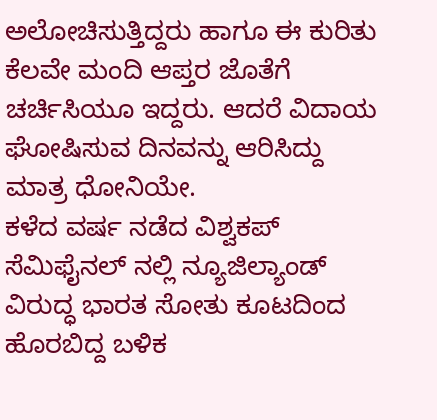ಅಲೋಚಿಸುತ್ತಿದ್ದರು ಹಾಗೂ ಈ ಕುರಿತು ಕೆಲವೇ ಮಂದಿ ಆಪ್ತರ ಜೊತೆಗೆ ಚರ್ಚಿಸಿಯೂ ಇದ್ದರು. ಆದರೆ ವಿದಾಯ ಘೋಷಿಸುವ ದಿನವನ್ನು ಆರಿಸಿದ್ದು ಮಾತ್ರ ಧೋನಿಯೇ.
ಕಳೆದ ವರ್ಷ ನಡೆದ ವಿಶ್ವಕಪ್ ಸೆಮಿಫೈನಲ್ ನಲ್ಲಿ ನ್ಯೂಜಿಲ್ಯಾಂಡ್ ವಿರುದ್ಧ ಭಾರತ ಸೋತು ಕೂಟದಿಂದ ಹೊರಬಿದ್ದ ಬಳಿಕ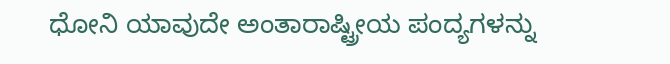ಧೋನಿ ಯಾವುದೇ ಅಂತಾರಾಷ್ಟ್ರೀಯ ಪಂದ್ಯಗಳನ್ನು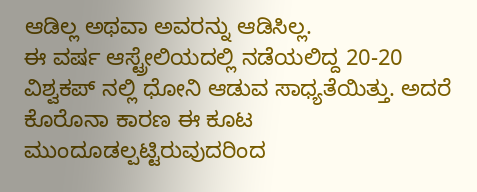ಆಡಿಲ್ಲ ಅಥವಾ ಅವರನ್ನು ಆಡಿಸಿಲ್ಲ.
ಈ ವರ್ಷ ಆಸ್ಟ್ರೇಲಿಯದಲ್ಲಿ ನಡೆಯಲಿದ್ದ 20-20 ವಿಶ್ವಕಪ್ ನಲ್ಲಿ ಧೋನಿ ಆಡುವ ಸಾಧ್ಯತೆಯಿತ್ತು. ಅದರೆ ಕೊರೊನಾ ಕಾರಣ ಈ ಕೂಟ ಮುಂದೂಡಲ್ಪಟ್ಟಿರುವುದರಿಂದ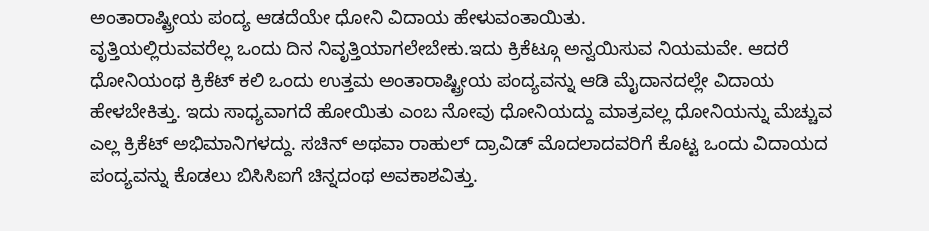ಅಂತಾರಾಷ್ಟ್ರೀಯ ಪಂದ್ಯ ಆಡದೆಯೇ ಧೋನಿ ವಿದಾಯ ಹೇಳುವಂತಾಯಿತು.
ವೃತ್ತಿಯಲ್ಲಿರುವವರೆಲ್ಲ ಒಂದು ದಿನ ನಿವೃತ್ತಿಯಾಗಲೇಬೇಕು.ಇದು ಕ್ರಿಕೆಟ್ಗೂ ಅನ್ವಯಿಸುವ ನಿಯಮವೇ. ಆದರೆ ಧೋನಿಯಂಥ ಕ್ರಿಕೆಟ್ ಕಲಿ ಒಂದು ಉತ್ತಮ ಅಂತಾರಾಷ್ಟ್ರೀಯ ಪಂದ್ಯವನ್ನು ಆಡಿ ಮೈದಾನದಲ್ಲೇ ವಿದಾಯ ಹೇಳಬೇಕಿತ್ತು. ಇದು ಸಾಧ್ಯವಾಗದೆ ಹೋಯಿತು ಎಂಬ ನೋವು ಧೋನಿಯದ್ದು ಮಾತ್ರವಲ್ಲ ಧೋನಿಯನ್ನು ಮೆಚ್ಚುವ ಎಲ್ಲ ಕ್ರಿಕೆಟ್ ಅಭಿಮಾನಿಗಳದ್ದು. ಸಚಿನ್ ಅಥವಾ ರಾಹುಲ್ ದ್ರಾವಿಡ್ ಮೊದಲಾದವರಿಗೆ ಕೊಟ್ಟ ಒಂದು ವಿದಾಯದ ಪಂದ್ಯವನ್ನು ಕೊಡಲು ಬಿಸಿಸಿಐಗೆ ಚಿನ್ನದಂಥ ಅವಕಾಶವಿತ್ತು.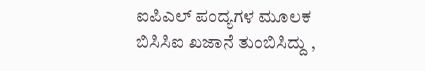ಐಪಿಎಲ್ ಪಂದ್ಯಗಳ ಮೂಲಕ ಬಿಸಿಸಿಐ ಖಜಾನೆ ತುಂಬಿಸಿದ್ದು ,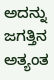ಅದನ್ನು ಜಗತ್ತಿನ ಅತ್ಯಂತ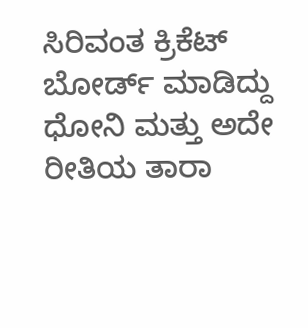ಸಿರಿವಂತ ಕ್ರಿಕೆಟ್ ಬೋರ್ಡ್ ಮಾಡಿದ್ದು ಧೋನಿ ಮತ್ತು ಅದೇ ರೀತಿಯ ತಾರಾ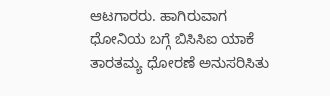ಆಟಗಾರರು. ಹಾಗಿರುವಾಗ ಧೋನಿಯ ಬಗ್ಗೆ ಬಿಸಿಸಿಐ ಯಾಕೆ ತಾರತಮ್ಯ ಧೋರಣೆ ಅನುಸರಿಸಿತು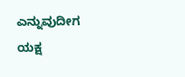ಎನ್ನುವುದೀಗ ಯಕ್ಷ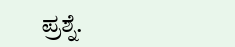ಪ್ರಶ್ನೆ.